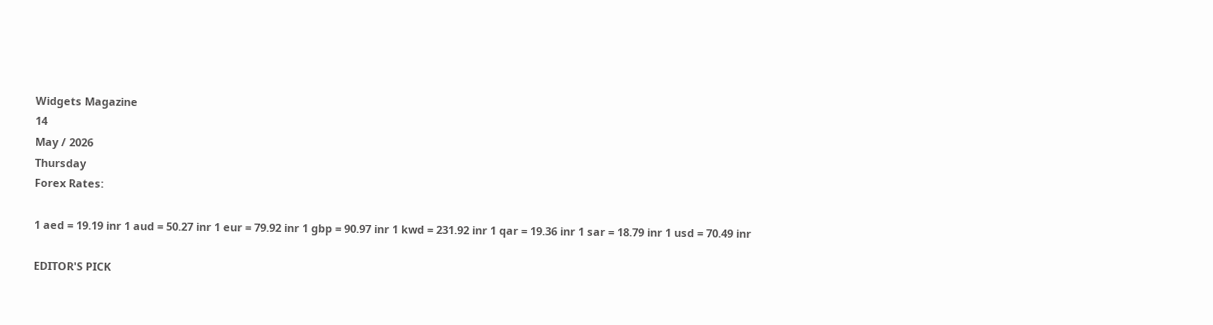Widgets Magazine
14
May / 2026
Thursday
Forex Rates:

1 aed = 19.19 inr 1 aud = 50.27 inr 1 eur = 79.92 inr 1 gbp = 90.97 inr 1 kwd = 231.92 inr 1 qar = 19.36 inr 1 sar = 18.79 inr 1 usd = 70.49 inr

EDITOR'S PICK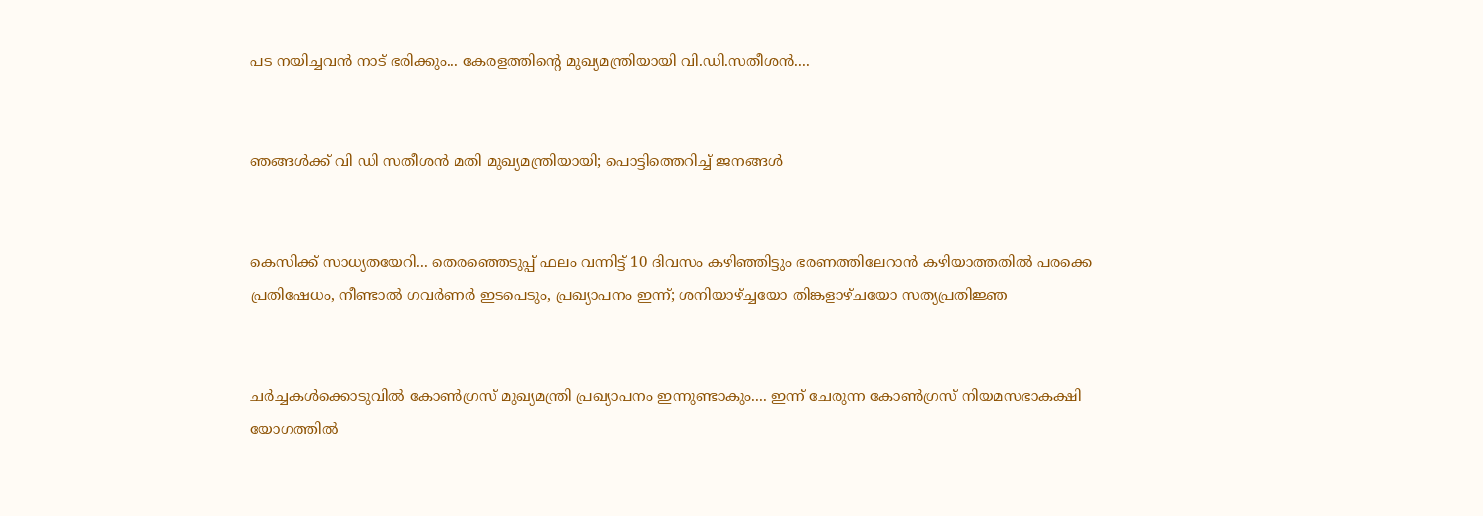പട നയിച്ചവൻ നാട് ഭരിക്കും... കേരളത്തിന്റെ മുഖ്യമന്ത്രിയായി വി.ഡി.സതീശൻ....


ഞങ്ങൾക്ക് വി ഡി സതീശൻ മതി മുഖ്യമന്ത്രിയായി; പൊട്ടിത്തെറിച്ച് ജനങ്ങൾ


കെസിക്ക് സാധ്യതയേറി... തെരഞ്ഞെടുപ്പ് ഫലം വന്നിട്ട് 10 ദിവസം കഴിഞ്ഞിട്ടും ഭരണത്തിലേറാന്‍ കഴിയാത്തതില്‍ പരക്കെ പ്രതിഷേധം, നീണ്ടാല്‍ ഗവര്‍ണര്‍ ഇടപെടും, പ്രഖ്യാപനം ഇന്ന്; ശനിയാഴ്ച്ചയോ തിങ്കളാഴ്ചയോ സത്യപ്രതിജ്ഞ


ചർച്ചകൾക്കൊടുവിൽ കോൺഗ്രസ് മുഖ്യമന്ത്രി പ്രഖ്യാപനം ഇന്നുണ്ടാകും.... ഇന്ന് ചേരുന്ന കോൺഗ്രസ് നിയമസഭാകക്ഷി യോഗത്തിൽ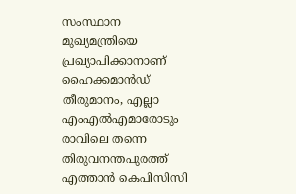സംസ്ഥാന മുഖ്യമന്ത്രിയെ പ്രഖ്യാപിക്കാനാണ് ഹൈക്കമാൻഡ് തീരുമാനം, എല്ലാ എംഎൽ‌എമാരോടും രാവിലെ തന്നെ തിരുവനന്തപുരത്ത് എത്താൻ കെപിസിസി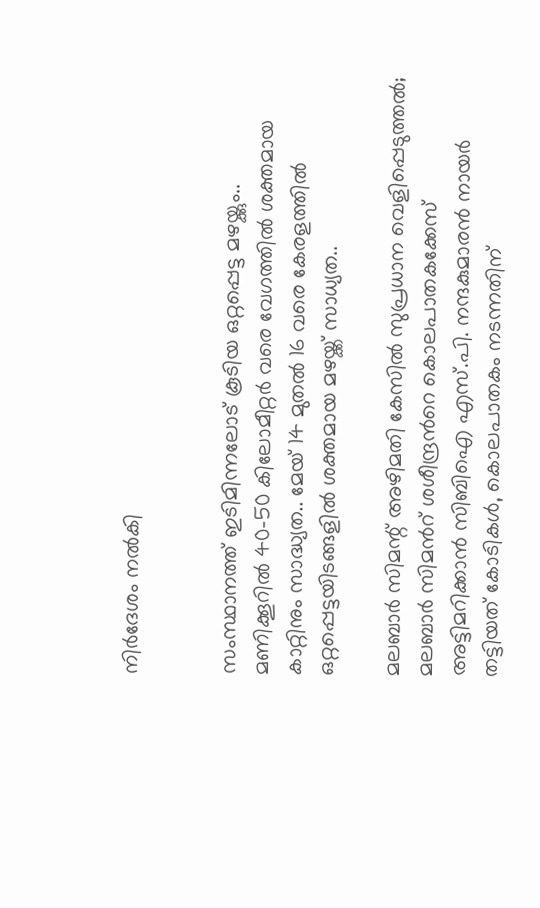നിർദേശം നൽകി


സംസ്ഥാനത്ത് ഇടിമിന്നലോട് കൂടിയ ഒറ്റപ്പെട്ട മഴയ്ക്കും.. മണിക്കൂറിൽ 40-50 കിലോമീറ്റർ വരെ വേഗത്തിൽ ശക്തമായ കാറ്റിനും സാദ്ധ്യത.. മേയ് 14 മുതൽ 16 വരെ കേരളത്തിൽ ഒറ്റപ്പെട്ടയിടങ്ങളിൽ ശക്തമായ മഴയ്ക്ക് സാധ്യത..

മലബാർ സിമന്റ് അഴിമതി കേസിൽ സുപ്രധാന വെളിപ്പെടുത്തൽ; മലബാർ സിമൻറ് ശശീന്ദ്രൻറെ കൊലപാതകക്കേസ് അട്ടിമറിക്കാൻ സിബിഐ എസ്.പി. നന്ദകുമാരൻ നായർ തട്ടിയത് കോടികൾ, കൊലപാതകം നടന്നതിന്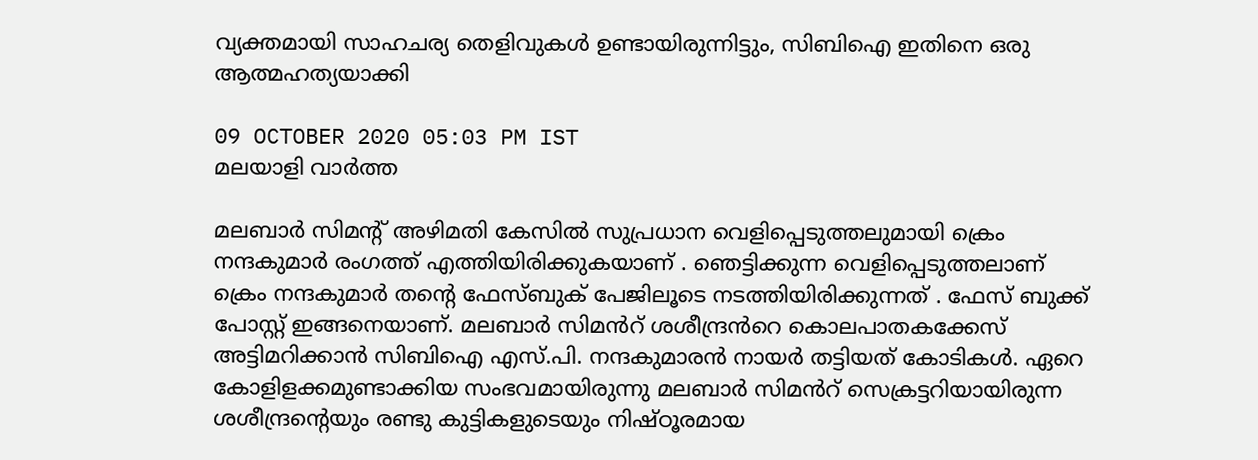വ്യക്തമായി സാഹചര്യ തെളിവുകൾ ഉണ്ടായിരുന്നിട്ടും, സിബിഐ ഇതിനെ ഒരു ആത്മഹത്യയാക്കി

09 OCTOBER 2020 05:03 PM IST
മലയാളി വാര്‍ത്ത

മലബാർ സിമന്റ് അഴിമതി കേസിൽ സുപ്രധാന വെളിപ്പെടുത്തലുമായി ക്രെം നന്ദകുമാർ രംഗത്ത് എത്തിയിരിക്കുകയാണ് . ഞെട്ടിക്കുന്ന വെളിപ്പെടുത്തലാണ് ക്രെം നന്ദകുമാർ തന്റെ ഫേസ്ബുക് പേജിലൂടെ നടത്തിയിരിക്കുന്നത് . ഫേസ് ബുക്ക് പോസ്റ്റ് ഇങ്ങനെയാണ്. മലബാർ സിമൻറ് ശശീന്ദ്രൻറെ കൊലപാതകക്കേസ് അട്ടിമറിക്കാൻ സിബിഐ എസ്.പി. നന്ദകുമാരൻ നായർ തട്ടിയത് കോടികൾ. ഏറെ കോളിളക്കമുണ്ടാക്കിയ സംഭവമായിരുന്നു മലബാർ സിമൻറ് സെക്രട്ടറിയായിരുന്ന ശശീന്ദ്രൻ്റെയും രണ്ടു കുട്ടികളുടെയും നിഷ്ഠൂരമായ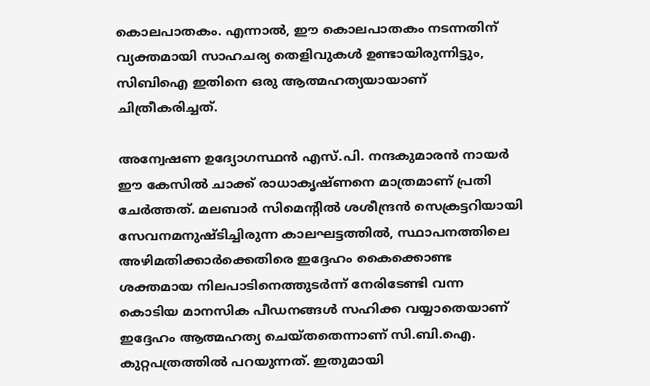കൊലപാതകം. എന്നാൽ, ഈ കൊലപാതകം നടന്നതിന് വ്യക്തമായി സാഹചര്യ തെളിവുകൾ ഉണ്ടായിരുന്നിട്ടും, സിബിഐ ഇതിനെ ഒരു ആത്മഹത്യയായാണ് ചിത്രീകരിച്ചത്.

അന്വേഷണ ഉദ്യോഗസ്ഥൻ എസ്.പി. നന്ദകുമാരൻ നായർ ഈ കേസിൽ ചാക്ക് രാധാകൃഷ്ണനെ മാത്രമാണ് പ്രതി ചേർത്തത്. മലബാർ സിമെന്റിൽ ശശീന്ദ്രൻ സെക്രട്ടറിയായി സേവനമനുഷ്ടിച്ചിരുന്ന കാലഘട്ടത്തിൽ, സ്ഥാപനത്തിലെ അഴിമതിക്കാർക്കെതിരെ ഇദ്ദേഹം കൈക്കൊണ്ട ശക്തമായ നിലപാടിനെത്തുടർന്ന് നേരിടേണ്ടി വന്ന കൊടിയ മാനസിക പീഡനങ്ങൾ സഹിക്ക വയ്യാതെയാണ് ഇദ്ദേഹം ആത്മഹത്യ ചെയ്തതെന്നാണ് സി.ബി.ഐ. കുറ്റപത്രത്തിൽ പറയുന്നത്. ഇതുമായി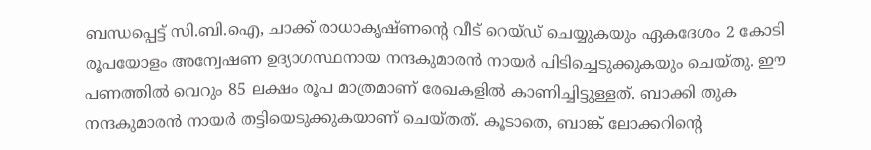ബന്ധപ്പെട്ട് സി.ബി.ഐ, ചാക്ക് രാധാകൃഷ്ണൻ്റെ വീട് റെയ്ഡ് ചെയ്യുകയും ഏകദേശം 2 കോടി രൂപയോളം അന്വേഷണ ഉദ്യാഗസ്ഥനായ നന്ദകുമാരൻ നായർ പിടിച്ചെടുക്കുകയും ചെയ്തു. ഈ പണത്തിൽ വെറും 85 ലക്ഷം രൂപ മാത്രമാണ് രേഖകളിൽ കാണിച്ചിട്ടുള്ളത്. ബാക്കി തുക നന്ദകുമാരൻ നായർ തട്ടിയെടുക്കുകയാണ് ചെയ്തത്. കൂടാതെ, ബാങ്ക് ലോക്കറിൻ്റെ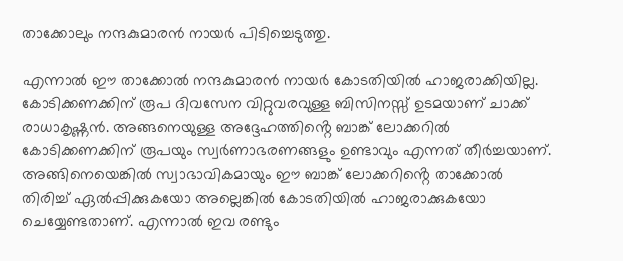താക്കോലും നന്ദകുമാരൻ നായർ പിടിച്ചെടുത്തു.

എന്നാൽ ഈ താക്കോൽ നന്ദകുമാരൻ നായർ കോടതിയിൽ ഹാജരാക്കിയില്ല. കോടിക്കണക്കിന് രൂപ ദിവസേന വിറ്റുവരവുള്ള ബിസിനസ്സ് ഉടമയാണ് ചാക്ക് രാധാകൃഷ്ണൻ. അങ്ങനെയുള്ള അദ്ദേഹത്തിൻ്റെ ബാങ്ക് ലോക്കറിൽ കോടിക്കണക്കിന് രൂപയും സ്വർണാഭരണങ്ങളും ഉണ്ടാവും എന്നത് തീർച്ചയാണ്. അങ്ങിനെയെങ്കിൽ സ്വാഭാവികമായും ഈ ബാങ്ക് ലോക്കറിൻ്റെ താക്കോൽ തിരിച്ച് ഏൽപ്പിക്കുകയോ അല്ലെങ്കിൽ കോടതിയിൽ ഹാജരാക്കുകയോ ചെയ്യേണ്ടതാണ്. എന്നാൽ ഇവ രണ്ടും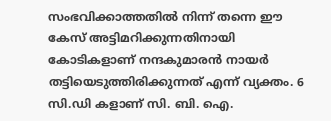സംഭവിക്കാത്തതിൽ നിന്ന് തന്നെ ഈ കേസ് അട്ടിമറിക്കുന്നതിനായി കോടികളാണ് നന്ദകുമാരൻ നായർ തട്ടിയെടുത്തിരിക്കുന്നത് എന്ന് വ്യക്തം. 6 സി.ഡി കളാണ് സി. ബി. ഐ.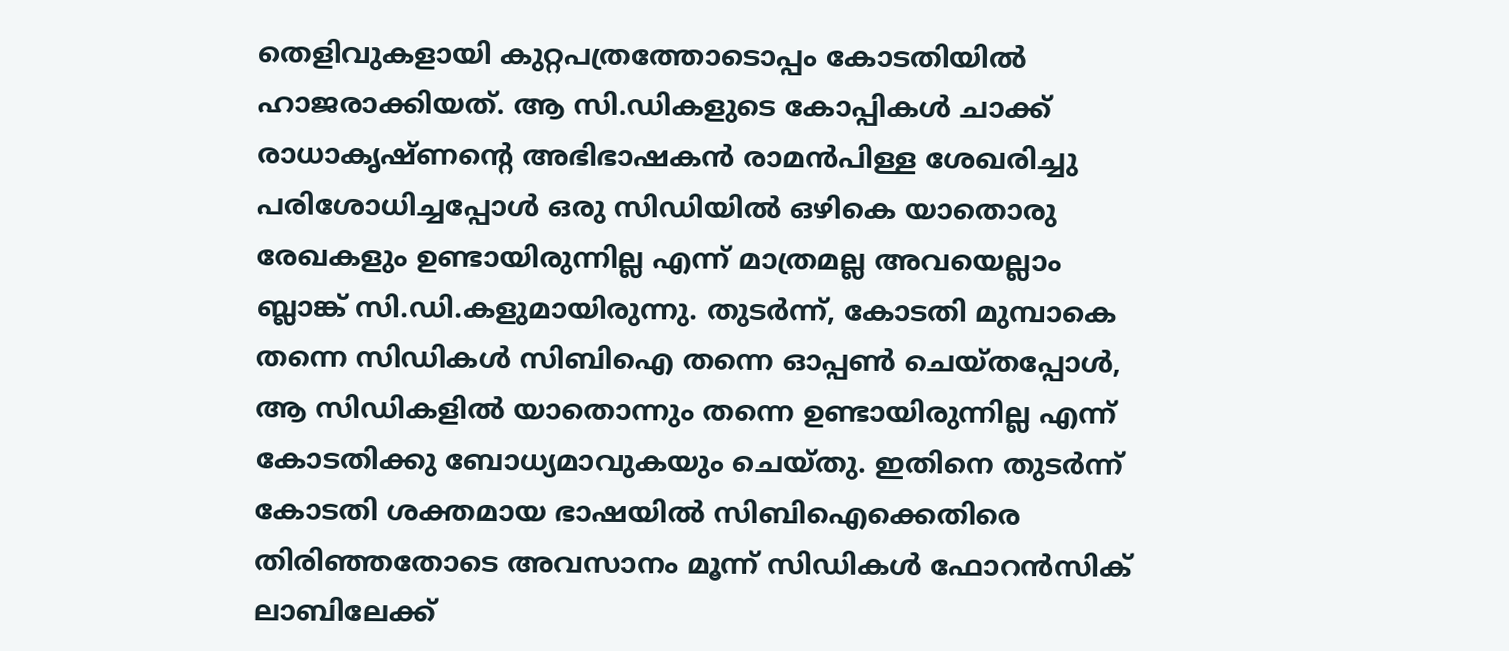തെളിവുകളായി കുറ്റപത്രത്തോടൊപ്പം കോടതിയിൽ ഹാജരാക്കിയത്. ആ സി.ഡികളുടെ കോപ്പികൾ ചാക്ക് രാധാകൃഷ്ണൻ്റെ അഭിഭാഷകൻ രാമൻപിള്ള ശേഖരിച്ചു പരിശോധിച്ചപ്പോൾ ഒരു സിഡിയിൽ ഒഴികെ യാതൊരു രേഖകളും ഉണ്ടായിരുന്നില്ല എന്ന് മാത്രമല്ല അവയെല്ലാം ബ്ലാങ്ക് സി.ഡി.കളുമായിരുന്നു. തുടർന്ന്, കോടതി മുമ്പാകെ തന്നെ സിഡികൾ സിബിഐ തന്നെ ഓപ്പൺ ചെയ്തപ്പോൾ, ആ സിഡികളിൽ യാതൊന്നും തന്നെ ഉണ്ടായിരുന്നില്ല എന്ന് കോടതിക്കു ബോധ്യമാവുകയും ചെയ്തു. ഇതിനെ തുടർന്ന് കോടതി ശക്തമായ ഭാഷയിൽ സിബിഐക്കെതിരെ തിരിഞ്ഞതോടെ അവസാനം മൂന്ന് സിഡികൾ ഫോറൻസിക് ലാബിലേക്ക്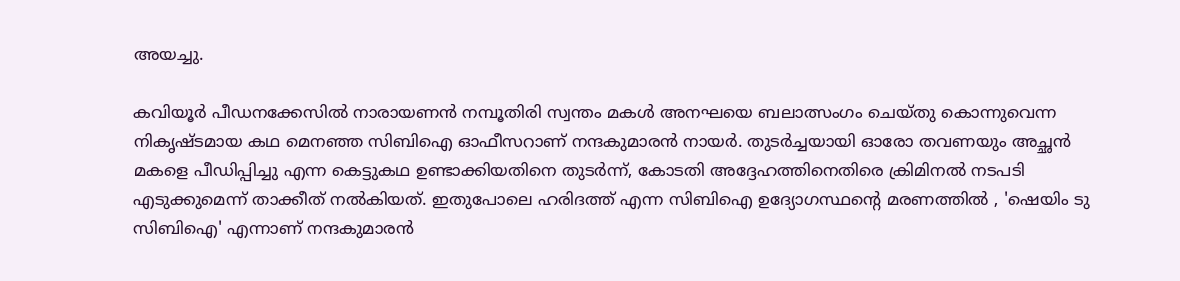അയച്ചു.

കവിയൂർ പീഡനക്കേസിൽ നാരായണൻ നമ്പൂതിരി സ്വന്തം മകൾ അനഘയെ ബലാത്സംഗം ചെയ്തു കൊന്നുവെന്ന നികൃഷ്ടമായ കഥ മെനഞ്ഞ സിബിഐ ഓഫീസറാണ് നന്ദകുമാരൻ നായർ. തുടർച്ചയായി ഓരോ തവണയും അച്ഛൻ മകളെ പീഡിപ്പിച്ചു എന്ന കെട്ടുകഥ ഉണ്ടാക്കിയതിനെ തുടർന്ന്, കോടതി അദ്ദേഹത്തിനെതിരെ ക്രിമിനൽ നടപടി എടുക്കുമെന്ന് താക്കീത് നൽകിയത്. ഇതുപോലെ ഹരിദത്ത് എന്ന സിബിഐ ഉദ്യോഗസ്ഥൻ്റെ മരണത്തിൽ , 'ഷെയിം ടു സിബിഐ' എന്നാണ് നന്ദകുമാരൻ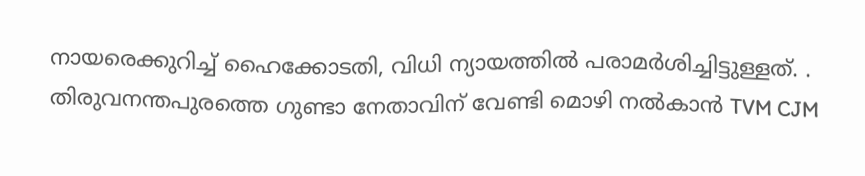നായരെക്കുറിച്ച് ഹൈക്കോടതി, വിധി ന്യായത്തിൽ പരാമർശിച്ചിട്ടുള്ളത്. . തിരുവനന്തപുരത്തെ ഗുണ്ടാ നേതാവിന് വേണ്ടി മൊഴി നൽകാൻ TVM CJM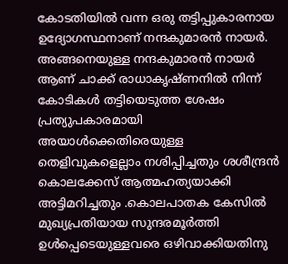കോടതിയിൽ വന്ന ഒരു തട്ടിപ്പുകാരനായ ഉദ്യോഗസ്ഥനാണ് നന്ദകുമാരൻ നായർ. അങ്ങനെയുള്ള നന്ദകുമാരൻ നായർ ആണ് ചാക്ക് രാധാകൃഷ്ണനിൽ നിന്ന് കോടികൾ തട്ടിയെടുത്ത ശേഷം പ്രത്യുപകാരമായി അയാൾക്കെതിരെയുള്ള തെളിവുകളെല്ലാം നശിപ്പിച്ചതും ശശീന്ദ്രൻ കൊലക്കേസ് ആത്മഹത്യയാക്കി അട്ടിമറിച്ചതും .കൊലപാതക കേസിൽ മുഖ്യപ്രതിയായ സുന്ദരമൂർത്തി ഉൾപ്പെടെയുള്ളവരെ ഒഴിവാക്കിയതിനു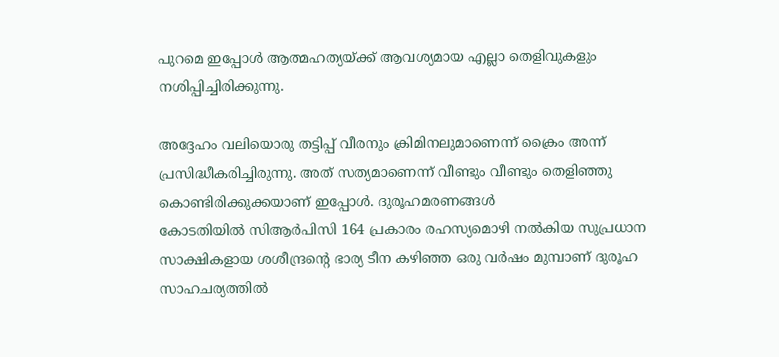പുറമെ ഇപ്പോൾ ആത്മഹത്യയ്ക്ക് ആവശ്യമായ എല്ലാ തെളിവുകളും നശിപ്പിച്ചിരിക്കുന്നു.

അദ്ദേഹം വലിയൊരു തട്ടിപ്പ് വീരനും ക്രിമിനലുമാണെന്ന് ക്രൈം അന്ന് പ്രസിദ്ധീകരിച്ചിരുന്നു. അത് സത്യമാണെന്ന് വീണ്ടും വീണ്ടും തെളിഞ്ഞു കൊണ്ടിരിക്കുക്കയാണ് ഇപ്പോൾ. ദുരൂഹമരണങ്ങൾ
കോടതിയിൽ സിആർപിസി 164 പ്രകാരം രഹസ്യമൊഴി നൽകിയ സുപ്രധാന സാക്ഷികളായ ശശീന്ദ്രന്റെ ഭാര്യ ടീന കഴിഞ്ഞ ഒരു വർഷം മുമ്പാണ് ദുരൂഹ സാഹചര്യത്തിൽ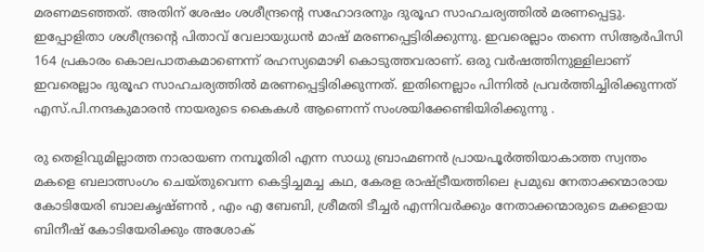മരണമടഞ്ഞത്. അതിന് ശേഷം ശശീന്ദ്രന്റെ സഹോദരനും ദുരൂഹ സാഹചര്യത്തിൽ മരണപ്പെട്ടു. ഇപ്പോളിതാ ശശീന്ദ്രന്റെ പിതാവ് വേലായുധൻ മാഷ് മരണപ്പെട്ടിരിക്കുന്നു. ഇവരെല്ലാം തന്നെ സിആർപിസി 164 പ്രകാരം കൊലപാതകമാണെന്ന് രഹസ്യമൊഴി കൊടുത്തവരാണ്. ഒരു വർഷത്തിനുള്ളിലാണ് ഇവരെല്ലാം ദുരൂഹ സാഹചര്യത്തിൽ മരണപ്പെട്ടിരിക്കുന്നത്. ഇതിനെല്ലാം പിന്നിൽ പ്രവർത്തിച്ചിരിക്കുന്നത് എസ്.പി.നന്ദകുമാരൻ നായരുടെ കൈകൾ ആണെന്ന് സംശയിക്കേണ്ടിയിരിക്കുന്നു .

രു തെളിവുമില്ലാത്ത നാരായണ നമ്പൂതിരി എന്ന സാധു ബ്രാഹ്മണൻ പ്രായപൂർത്തിയാകാത്ത സ്വന്തം മകളെ ബലാത്സംഗം ചെയ്തുവെന്ന കെട്ടിച്ചമച്ച കഥ, കേരള രാഷ്ട്രീയത്തിലെ പ്രമുഖ നേതാക്കന്മാരായ കോടിയേരി ബാലകൃഷ്ണൻ , എം എ ബേബി, ശ്രീമതി ടീച്ചർ എന്നിവർക്കും നേതാക്കന്മാരുടെ മക്കളായ ബിനീഷ് കോടിയേരിക്കും അശോക്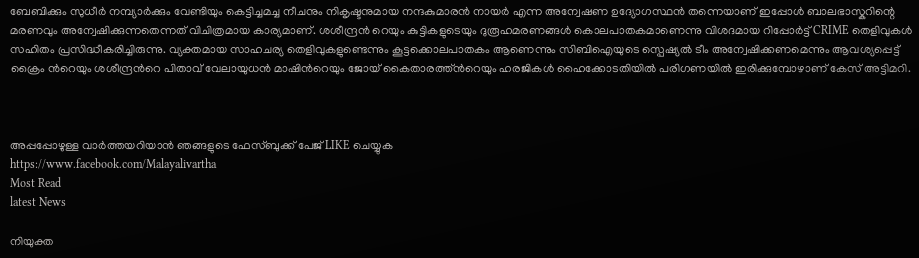ബേബിക്കും സുധീർ നമ്പ്യാർക്കും വേണ്ടിയും കെട്ടിച്ചമച്ച നീചനും നികൃഷ്ടനുമായ നന്ദകുമാരൻ നായർ എന്ന അന്വേഷണ ഉദ്യോഗസ്ഥൻ തന്നെയാണ് ഇപ്പോൾ ബാലഭാസ്കറിന്റെ മരണവും അന്വേഷിക്കുന്നതെന്നത് വിചിത്രമായ കാര്യമാണ്. ശശീന്ദ്രൻ റെയും കുട്ടികളുടെയും ദുരൂഹമരണങ്ങൾ കൊലപാതകമാണെന്നു വിശദമായ റിപ്പോർട്ട് CRIME തെളിവുകൾ സഹിതം പ്രസിദ്ധീകരിച്ചിരുന്നു. വ്യക്തമായ സാഹചര്യ തെളിവുകളുണ്ടെന്നും കൂട്ടക്കൊലപാതകം ആണെന്നും സിബിഐയുടെ സ്പെഷ്യൽ ടീം അന്വേഷിക്കണമെന്നും ആവശ്യപ്പെട്ട് ക്രൈം ൻറെയും ശശീന്ദ്രൻറെ പിതാവ് വേലായുധൻ മാഷിൻറെയും ജോയ് കൈതാരത്ത്ൻറെയും ഹരജികൾ ഹൈക്കോടതിയിൽ പരിഗണയിൽ ഇരിക്കുമ്പോഴാണ് കേസ് അട്ടിമറി.



അപ്പപ്പോഴുള്ള വാര്‍ത്തയറിയാന്‍ ഞങ്ങളുടെ ഫേസ്‌ബുക്ക്‌ പേജ് LIKE ചെയ്യുക
https://www.facebook.com/Malayalivartha
Most Read
latest News

നിയുക്ത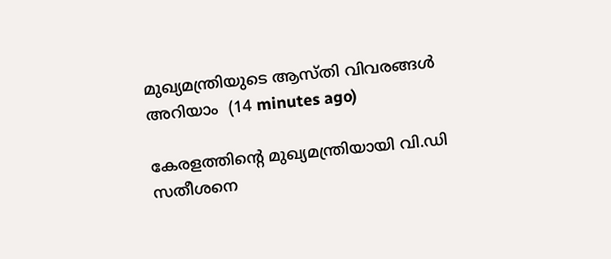മുഖ്യമന്ത്രിയുടെ ആസ്തി വിവരങ്ങള്‍ അറിയാം  (14 minutes ago)

കേരളത്തിന്‍റെ മുഖ്യമന്ത്രിയായി വി.ഡി സതീശനെ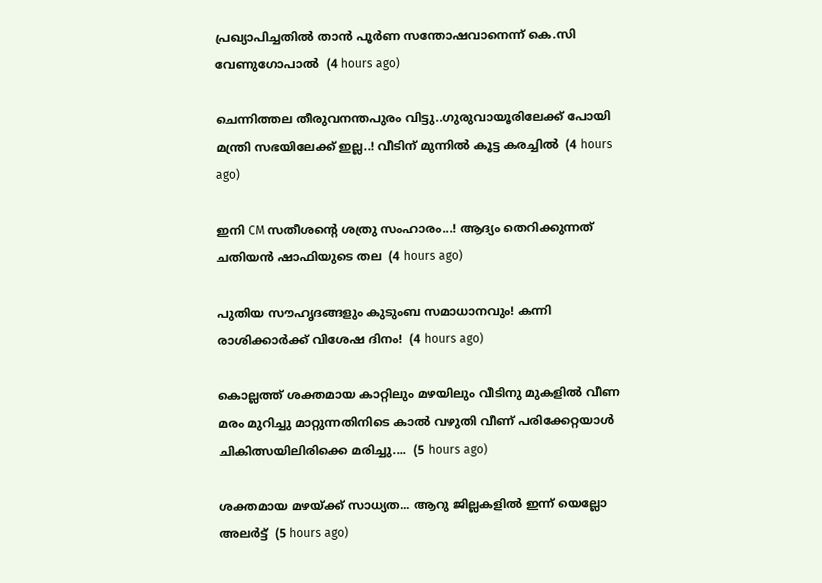പ്രഖ്യാപിച്ചതിൽ താൻ പൂര്‍ണ സന്തോഷവാനെന്ന് കെ.സി വേണുഗോപാൽ  (4 hours ago)

ചെന്നിത്തല തീരുവനന്തപുരം വിട്ടു..ഗുരുവായൂരിലേക്ക് പോയി മന്ത്രി സഭയിലേക്ക് ഇല്ല..! വീടിന് മുന്നിൽ കൂട്ട കരച്ചിൽ  (4 hours ago)

ഇനി CM സതീശന്റെ ശത്രു സംഹാരം...! ആദ്യം തെറിക്കുന്നത് ചതിയൻ ഷാഫിയുടെ തല  (4 hours ago)

പുതിയ സൗഹൃദങ്ങളും കുടുംബ സമാധാനവും! കന്നി രാശിക്കാർക്ക് വിശേഷ ദിനം!  (4 hours ago)

കൊല്ലത്ത് ശക്തമായ കാറ്റിലും മഴയിലും വീടിനു മുകളിൽ വീണ മരം മുറിച്ചു മാറ്റുന്നതിനിടെ കാൽ വഴുതി വീണ് പരിക്കേറ്റയാൾ ചികിത്സയിലിരിക്കെ മരിച്ചു....  (5 hours ago)

ശക്തമായ മഴയ്ക്ക് സാധ്യത... ആറു ജില്ലകളില്‍ ഇന്ന് യെല്ലോ അലർട്ട്  (5 hours ago)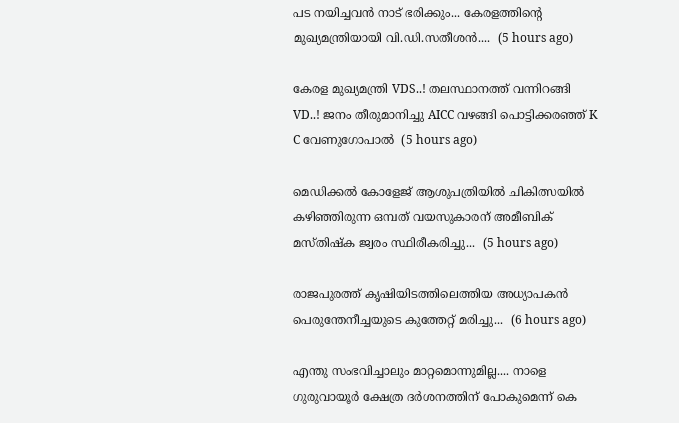പട നയിച്ചവൻ നാട് ഭരിക്കും... കേരളത്തിന്റെ മുഖ്യമന്ത്രിയായി വി.ഡി.സതീശൻ....  (5 hours ago)

കേരള മുഖ്യമന്ത്രി VDS..! തലസ്ഥാനത്ത് വന്നിറങ്ങി VD..! ജനം തീരുമാനിച്ചു AICC വഴങ്ങി പൊട്ടിക്കരഞ്ഞ് K C വേണുഗോപാൽ  (5 hours ago)

മെഡിക്കൽ കോളേജ് ആശുപത്രിയിൽ ചികിത്സയിൽ കഴിഞ്ഞിരുന്ന ഒമ്പത് വയസുകാരന് അമീബിക് മസ്‌തിഷ്‌ക ജ്വരം സ്ഥിരീകരിച്ചു...  (5 hours ago)

രാജപുരത്ത് കൃഷിയിടത്തിലെത്തിയ അധ്യാപകൻ പെരുന്തേനീച്ചയുടെ കുത്തേറ്റ് മരിച്ചു...  (6 hours ago)

എന്തു സംഭവിച്ചാലും മാറ്റമൊന്നുമില്ല.... നാളെ ഗുരുവായൂർ ക്ഷേത്ര ദർശനത്തിന് പോകുമെന്ന് കെ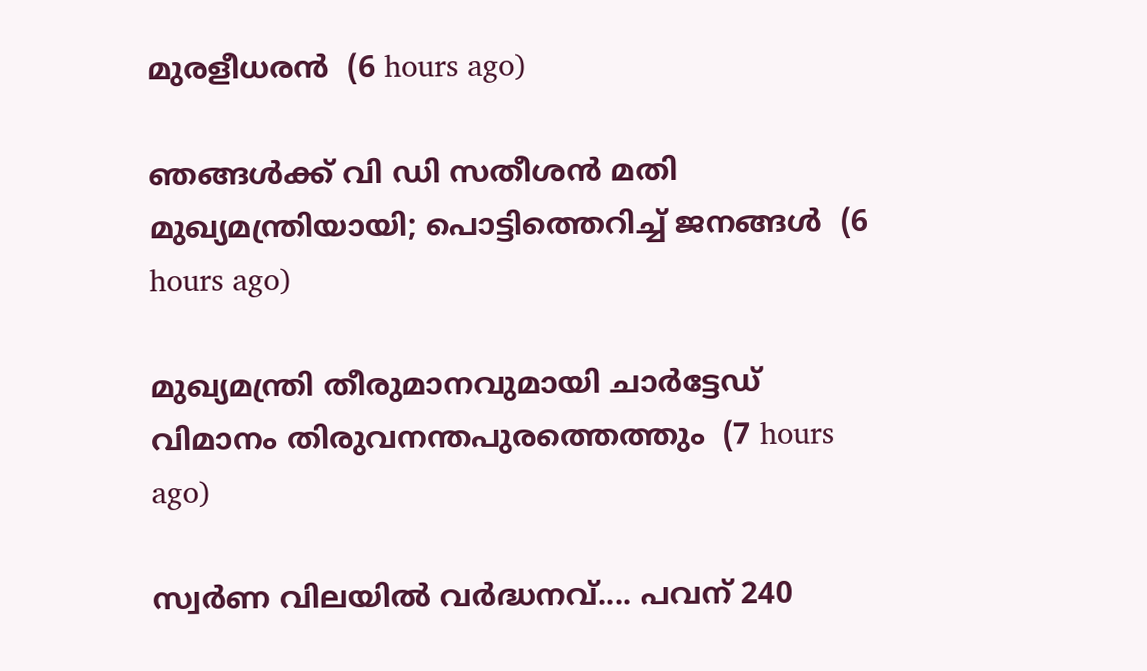മുരളീധരൻ  (6 hours ago)

ഞങ്ങൾക്ക് വി ഡി സതീശൻ മതി മുഖ്യമന്ത്രിയായി; പൊട്ടിത്തെറിച്ച് ജനങ്ങൾ  (6 hours ago)

മുഖ്യമന്ത്രി തീരുമാനവുമായി ചാർട്ടേഡ് വിമാനം തിരുവനന്തപുരത്തെത്തും  (7 hours ago)

സ്വര്‍ണ വിലയില്‍ വർദ്ധനവ്.... പവന് 240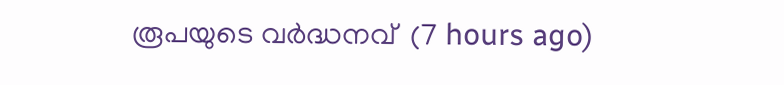രൂപയുടെ വർദ്ധനവ്  (7 hours ago)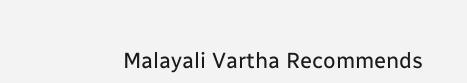Malayali Vartha Recommends